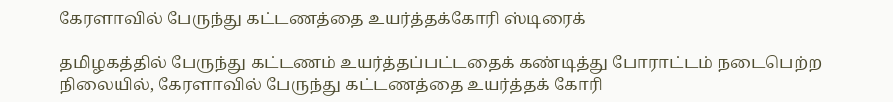கேரளாவில் பேருந்து கட்டணத்தை உயர்த்தக்கோரி ஸ்டிரைக்

தமிழகத்தில் பேருந்து கட்டணம் உயர்த்தப்பட்டதைக் கண்டித்து போராட்டம் நடைபெற்ற நிலையில், கேரளாவில் பேருந்து கட்டணத்தை உயர்த்தக் கோரி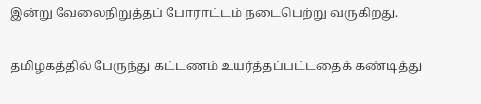இன்று வேலைநிறுத்தப் போராட்டம் நடைபெற்று வருகிறது.

தமிழகத்தில் பேருந்து கட்டணம் உயர்த்தப்பட்டதைக் கண்டித்து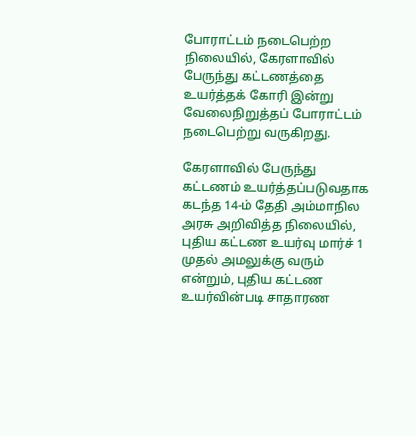போராட்டம் நடைபெற்ற நிலையில், கேரளாவில் பேருந்து கட்டணத்தை உயர்த்தக் கோரி இன்று வேலைநிறுத்தப் போராட்டம் நடைபெற்று வருகிறது.

கேரளாவில் பேருந்து கட்டணம் உயர்த்தப்படுவதாக கடந்த 14-ம் தேதி அம்மாநில அரசு அறிவித்த நிலையில், புதிய கட்டண உயர்வு மார்ச் 1 முதல் அமலுக்கு வரும் என்றும், புதிய கட்டண உயர்வின்படி சாதாரண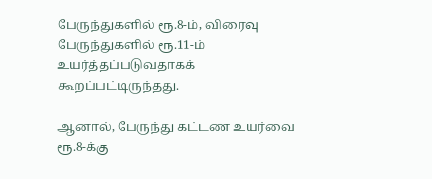பேருந்துகளில் ரூ.8-ம், விரைவு பேருந்துகளில் ரூ.11-ம் உயர்த்தப்படுவதாகக் கூறப்பட்டிருந்தது.

ஆனால், பேருந்து கட்டண உயர்வை ரூ.8-க்கு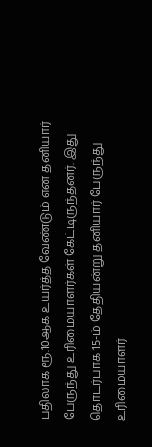பதிலாக ரூ.10ஆக உயர்த்த வேண்டும் என தனியார் பேருந்து உரிமையாளர்கள் கேட்டிருந்தனர். இது தொடர்பாக 15-ம் தேதியன்று தனியார் பேருந்து உரிமையாளர்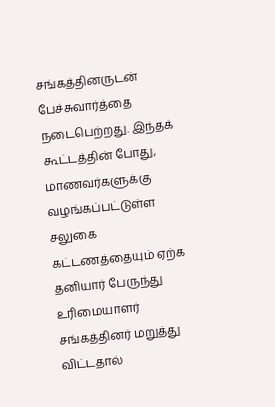சங்கத்தினருடன் பேச்சுவார்த்தை நடைபெற்றது. இந்தக் கூட்டத்தின் போது, மாணவர்களுக்கு வழங்கப்பட்டுள்ள சலுகை கட்டணத்தையும் ஏற்க தனியார் பேருந்து உரிமையாளர் சங்கத்தினர் மறுத்து விட்டதால்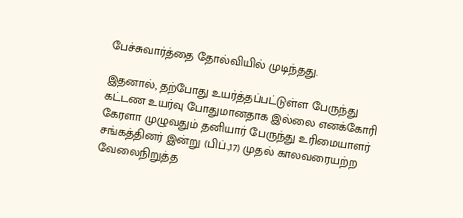பேச்சுவார்த்தை தோல்வியில் முடிந்தது.

இதனால், தற்போது உயர்த்தப்பட்டுள்ள பேருந்து கட்டண உயர்வு போதுமானதாக இல்லை எனக்கோரி கேரளா முழுவதும் தனியார் பேருந்து உரிமையாளர் சங்கத்தினர் இன்று (பிப்.,17) முதல் காலவரையற்ற வேலைநிறுத்த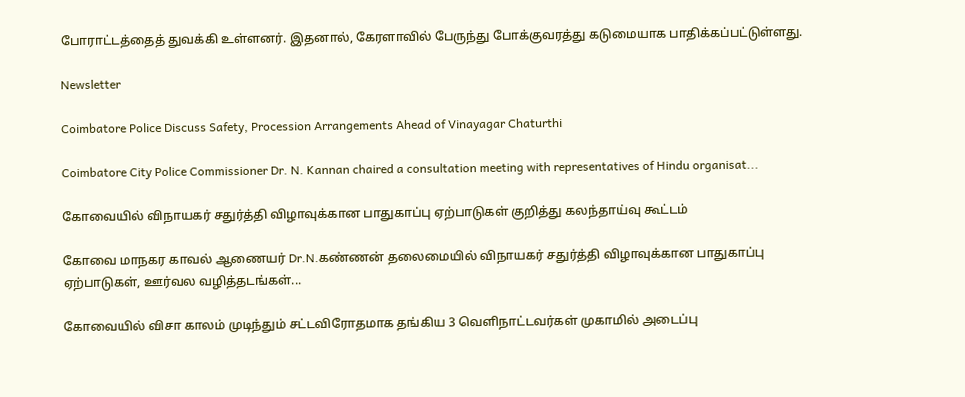போராட்டத்தைத் துவக்கி உள்ளனர். இதனால், கேரளாவில் பேருந்து போக்குவரத்து கடுமையாக பாதிக்கப்பட்டுள்ளது.

Newsletter

Coimbatore Police Discuss Safety, Procession Arrangements Ahead of Vinayagar Chaturthi

Coimbatore City Police Commissioner Dr. N. Kannan chaired a consultation meeting with representatives of Hindu organisat...

கோவையில் விநாயகர் சதுர்த்தி விழாவுக்கான பாதுகாப்பு ஏற்பாடுகள் குறித்து கலந்தாய்வு கூட்டம்

கோவை மாநகர காவல் ஆணையர் Dr.N.கண்ணன் தலைமையில் விநாயகர் சதுர்த்தி விழாவுக்கான பாதுகாப்பு ஏற்பாடுகள், ஊர்வல வழித்தடங்கள்...

கோவையில் விசா காலம் முடிந்தும் சட்டவிரோதமாக தங்கிய 3 வெளிநாட்டவர்கள் முகாமில் அடைப்பு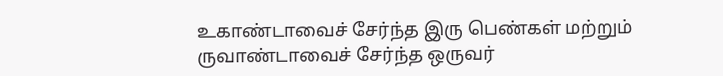உகாண்டாவைச் சேர்ந்த இரு பெண்கள் மற்றும் ருவாண்டாவைச் சேர்ந்த ஒருவர்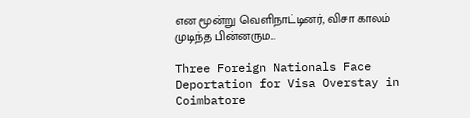என மூன்று வெளிநாட்டினர், விசா காலம் முடிந்த பின்னரும...

Three Foreign Nationals Face Deportation for Visa Overstay in Coimbatore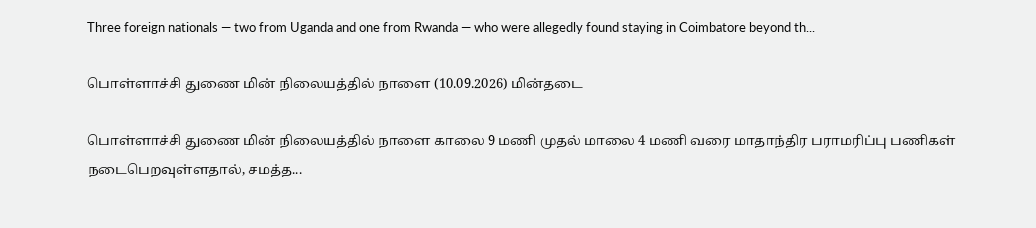Three foreign nationals — two from Uganda and one from Rwanda — who were allegedly found staying in Coimbatore beyond th...

பொள்ளாச்சி துணை மின் நிலையத்தில் நாளை (10.09.2026) மின்தடை

பொள்ளாச்சி துணை மின் நிலையத்தில் நாளை காலை 9 மணி முதல் மாலை 4 மணி வரை மாதாந்திர பராமரிப்பு பணிகள் நடைபெறவுள்ளதால், சமத்த...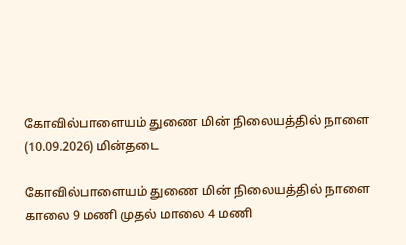கோவில்பாளையம் துணை மின் நிலையத்தில் நாளை (10.09.2026) மின்தடை

கோவில்பாளையம் துணை மின் நிலையத்தில் நாளை காலை 9 மணி முதல் மாலை 4 மணி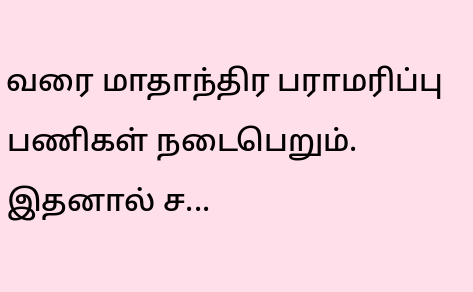வரை மாதாந்திர பராமரிப்பு பணிகள் நடைபெறும். இதனால் ச...